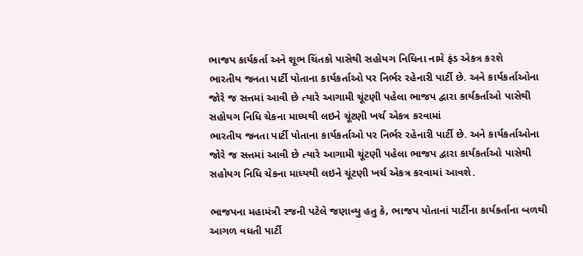ભાજપ કાર્યકર્તા અને શૂભ ચિંતકો પાસેથી સહોયગ નિધિના નામે ફંડ એકત્ર કરશે
ભારતીય જનતા પાર્ટી પોતાના કાર્યકર્તાઓ પર નિર્ભર રહેનારી પાર્ટી છે. અને કાર્યકર્તાઓના જોરે જ સત્તમાં આવી છે ત્યારે આગામી ચૂંટણી પહેલા ભાજપ દ્વારા કાર્યકર્તાઓ પાસેથી સહોયગ નિધિ ચેકના માધ્યથી લઇને ચૂંટણી ખર્ચ એકત્ર કરવામાં
ભારતીય જનતા પાર્ટી પોતાના કાર્યકર્તાઓ પર નિર્ભર રહેનારી પાર્ટી છે. અને કાર્યકર્તાઓના જોરે જ સત્તમાં આવી છે ત્યારે આગામી ચૂંટણી પહેલા ભાજપ દ્વારા કાર્યકર્તાઓ પાસેથી સહોયગ નિધિ ચેકના માધ્યથી લઇને ચૂંટણી ખર્ચ એકત્ર કરવામાં આવશે.

ભાજપના મહામંત્રી રજની પટેલે જણાવ્યુ હતુ કે, ભાજપ પોતાનાં પાર્ટીના કાર્યકર્તાના બળથી આગળ વધતી પાર્ટી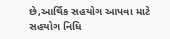છે,આર્થિક સહયોગ આપવા માટે સહયોગ નિધિ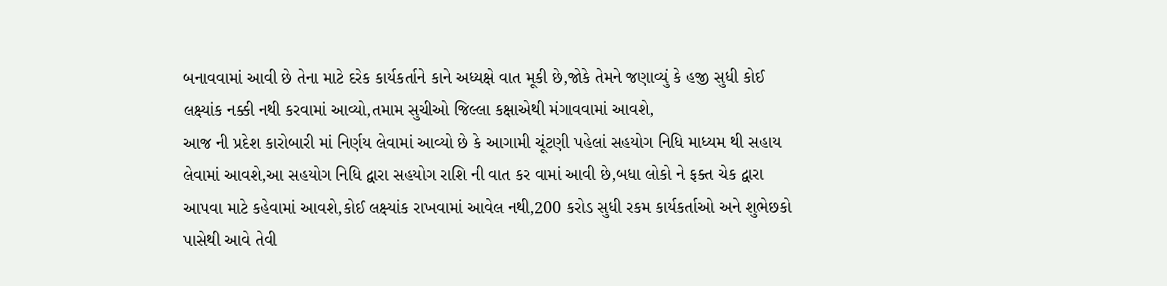બનાવવામાં આવી છે તેના માટે દરેક કાર્યકર્તાને કાને અધ્યક્ષે વાત મૂકી છે,જોકે તેમને જણાવ્યું કે હજી સુધી કોઈ લક્ષ્યાંક નક્કી નથી કરવામાં આવ્યો,તમામ સુચીઓ જિલ્લા કક્ષાએથી મંગાવવામાં આવશે,
આજ ની પ્રદેશ કારોબારી માં નિર્ણય લેવામાં આવ્યો છે કે આગામી ચૂંટણી પહેલાં સહયોગ નિધિ માધ્યમ થી સહાય લેવામાં આવશે,આ સહયોગ નિધિ દ્વારા સહયોગ રાશિ ની વાત કર વામાં આવી છે,બધા લોકો ને ફક્ત ચેક દ્વારા આપવા માટે કહેવામાં આવશે,કોઈ લક્ષ્યાંક રાખવામાં આવેલ નથી,200 કરોડ સુધી રકમ કાર્યકર્તાઓ અને શુભેછકો પાસેથી આવે તેવી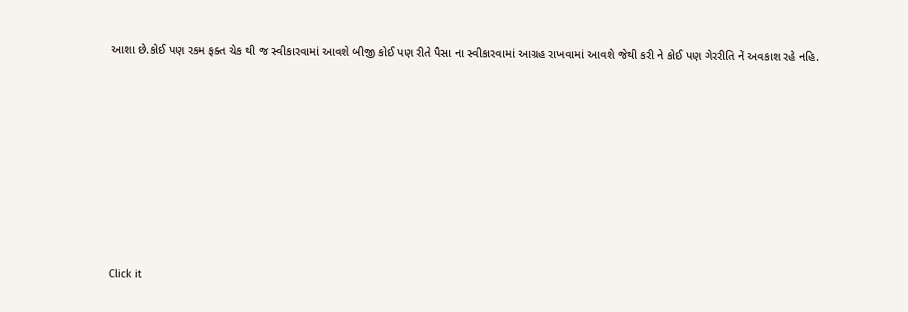આશા છે.કોઈ પણ રકમ ફક્ત ચેક થી જ સ્વીકારવામાં આવશે બીજી કોઈ પણ રીતે પૈસા ના સ્વીકારવામાં આગ્રહ રાખવામાં આવશે જેથી કરી ને કોઈ પણ ગેરરીતિ નેં અવકાશ રહે નહિ.












Click it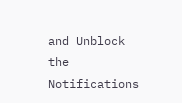and Unblock the Notifications